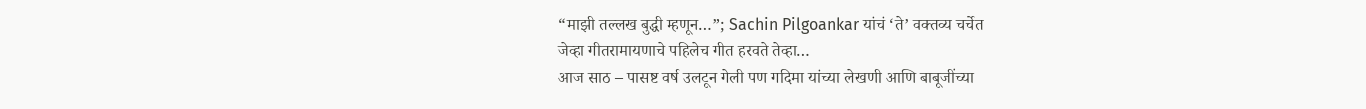“माझी तल्लख बुद्धी म्हणून…”; Sachin Pilgoankar यांचं ‘ते’ वक्तव्य चर्चेत
जेव्हा गीतरामायणाचे पहिलेच गीत हरवते तेव्हा…
आज साठ – पासष्ट वर्ष उलटून गेली पण गदिमा यांच्या लेखणी आणि बाबूजींच्या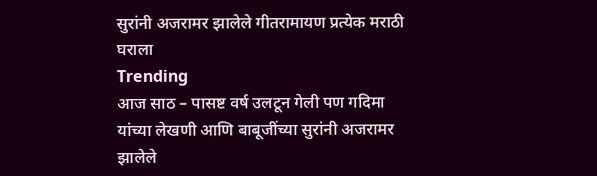सुरांनी अजरामर झालेले गीतरामायण प्रत्येक मराठी घराला
Trending
आज साठ – पासष्ट वर्ष उलटून गेली पण गदिमा यांच्या लेखणी आणि बाबूजींच्या सुरांनी अजरामर झालेले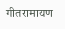गीतरामायण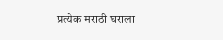प्रत्येक मराठी घराला